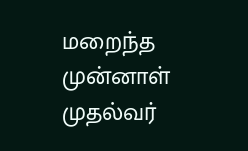மறைந்த முன்னாள் முதல்வர்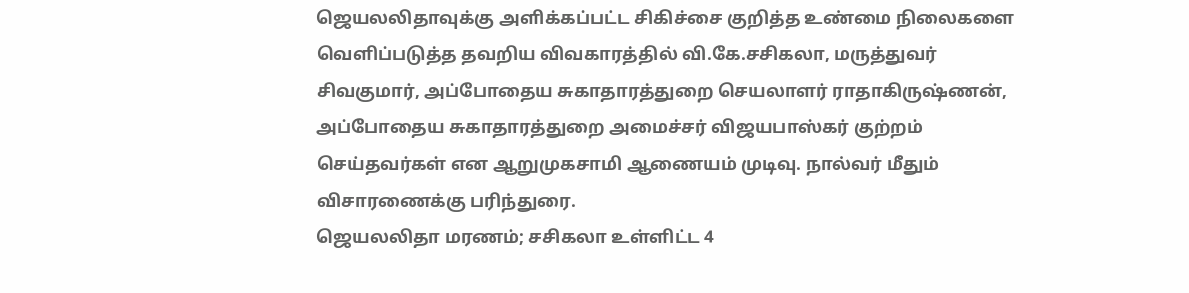ஜெயலலிதாவுக்கு அளிக்கப்பட்ட சிகிச்சை குறித்த உண்மை நிலைகளை வெளிப்படுத்த தவறிய விவகாரத்தில் வி.கே.சசிகலா, மருத்துவர் சிவகுமார், அப்போதைய சுகாதாரத்துறை செயலாளர் ராதாகிருஷ்ணன், அப்போதைய சுகாதாரத்துறை அமைச்சர் விஜயபாஸ்கர் குற்றம் செய்தவர்கள் என ஆறுமுகசாமி ஆணையம் முடிவு. நால்வர் மீதும் விசாரணைக்கு பரிந்துரை.
ஜெயலலிதா மரணம்; சசிகலா உள்ளிட்ட 4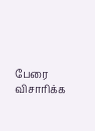பேரை விசாரிக்க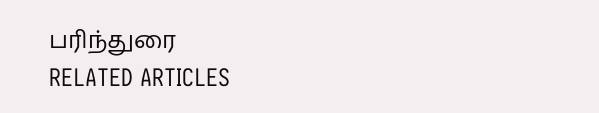பரிந்துரை
RELATED ARTICLES